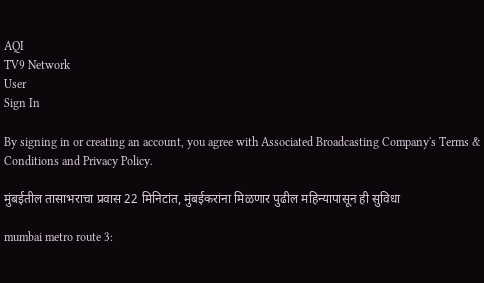AQI
TV9 Network
User
Sign In

By signing in or creating an account, you agree with Associated Broadcasting Company's Terms & Conditions and Privacy Policy.

मुंबईतील तासाभराचा प्रवास 22 मिनिटांत, मुंबईकरांना मिळणार पुढील महिन्यापासून ही सुविधा

mumbai metro route 3: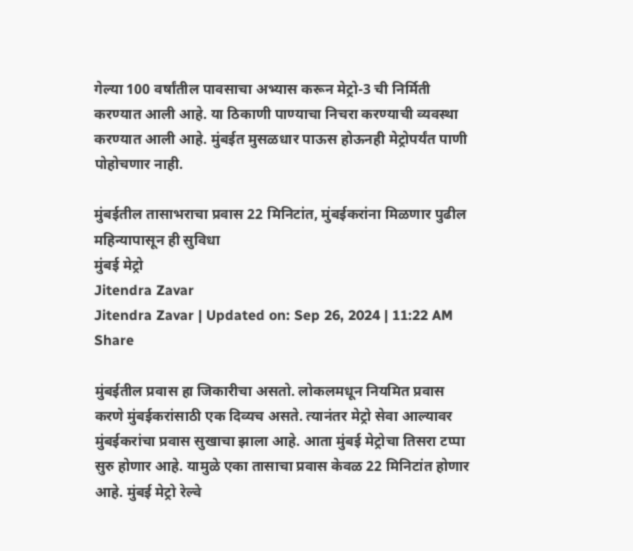गेल्या 100 वर्षांतील पावसाचा अभ्यास करून मेट्रो-3 ची निर्मिती करण्यात आली आहे. या ठिकाणी पाण्याचा निचरा करण्याची व्यवस्था करण्यात आली आहे. मुंबईत मुसळधार पाऊस होऊनही मेट्रोपर्यंत पाणी पोहोचणार नाही.

मुंबईतील तासाभराचा प्रवास 22 मिनिटांत, मुंबईकरांना मिळणार पुढील महिन्यापासून ही सुविधा
मुंबई मेट्रो
Jitendra Zavar
Jitendra Zavar | Updated on: Sep 26, 2024 | 11:22 AM
Share

मुंबईतील प्रवास हा जिकारीचा असतो. लोकलमधून नियमित प्रवास करणे मुंबईकरांसाठी एक दिव्यच असते. त्यानंतर मेट्रो सेवा आल्यावर मुंबईकरांचा प्रवास सुखाचा झाला आहे. आता मुंबई मेट्रोचा तिसरा टप्पा सुरु होणार आहे. यामुळे एका तासाचा प्रवास केवळ 22 मिनिटांत होणार आहे. मुंबई मेट्रो रेल्वे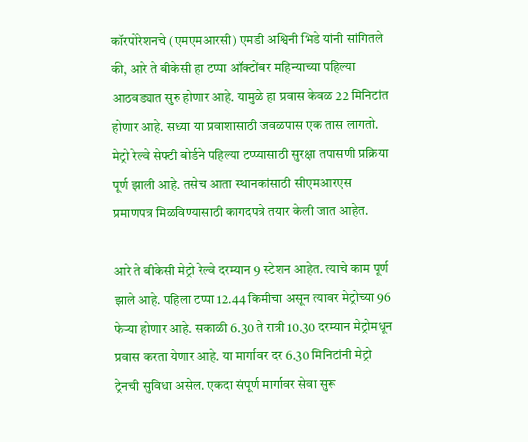कॉरपोरेशनचे (एमएमआरसी) एमडी अश्विनी भिडे यांनी सांगितले की, आरे ते बीकेसी हा टप्पा ऑक्टोंबर महिन्याच्या पहिल्या आठवड्यात सुरु होणार आहे. यामुळे हा प्रवास केवळ 22 मिनिटांत होणार आहे. सध्या या प्रवाशासाठी जवळपास एक तास लागतो. मेट्रो रेल्वे सेफ्टी बोर्डने पहिल्या टप्प्यासाठी सुरक्षा तपासणी प्रक्रिया पूर्ण झाली आहे. तसेच आता स्थानकांसाठी सीएमआरएस प्रमाणपत्र मिळविण्यासाठी कागदपत्रे तयार केली जात आहेत.

आरे ते बीकेसी मेट्रो रेल्वे दरम्यान 9 स्टेशन आहेत. त्याचे काम पूर्ण झाले आहे. पहिला टप्पा 12.44 किमीचा असून त्यावर मेट्रोच्या 96 फेऱ्या होणार आहे. सकाळी 6.30 ते रात्री 10.30 दरम्यान मेट्रोमधून प्रवास करता येणार आहे. या मार्गावर दर 6.30 मिनिटांनी मेट्रो ट्रेनची सुविधा असेल. एकदा संपूर्ण मार्गावर सेवा सुरू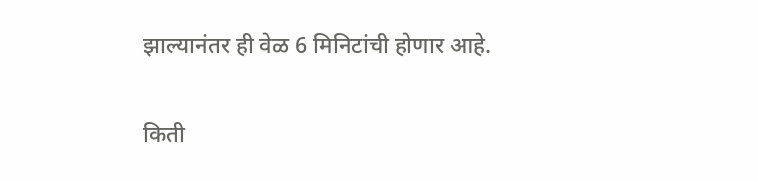झाल्यानंतर ही वेळ 6 मिनिटांची होणार आहे.

किती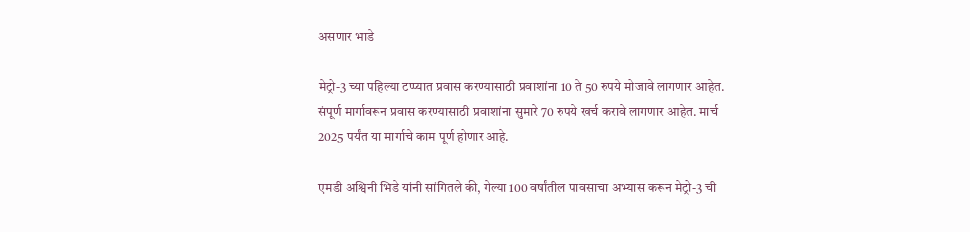असणार भाडे

मेट्रो-3 च्या पहिल्या टप्प्यात प्रवास करण्यासाठी प्रवाशांना 10 ते 50 रुपये मोजावे लागणार आहेत. संपूर्ण मार्गावरून प्रवास करण्यासाठी प्रवाशांना सुमारे 70 रुपये खर्च करावे लागणार आहेत. मार्च 2025 पर्यंत या मार्गाचे काम पूर्ण होणार आहे.

एमडी अश्विनी भिडे यांनी सांगितले की, गेल्या 100 वर्षांतील पावसाचा अभ्यास करून मेट्रो-3 ची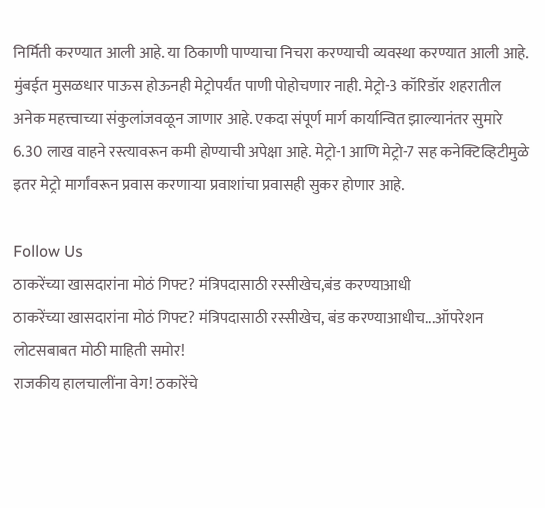निर्मिती करण्यात आली आहे. या ठिकाणी पाण्याचा निचरा करण्याची व्यवस्था करण्यात आली आहे. मुंबईत मुसळधार पाऊस होऊनही मेट्रोपर्यंत पाणी पोहोचणार नाही. मेट्रो-3 कॉरिडॉर शहरातील अनेक महत्त्वाच्या संकुलांजवळून जाणार आहे. एकदा संपूर्ण मार्ग कार्यान्वित झाल्यानंतर सुमारे 6.30 लाख वाहने रस्त्यावरून कमी होण्याची अपेक्षा आहे. मेट्रो-1 आणि मेट्रो-7 सह कनेक्टिव्हिटीमुळे इतर मेट्रो मार्गांवरून प्रवास करणाऱ्या प्रवाशांचा प्रवासही सुकर होणार आहे.

Follow Us
ठाकरेंच्या खासदारांना मोठं गिफ्ट? मंत्रिपदासाठी रस्सीखेच,बंड करण्याआधी
ठाकरेंच्या खासदारांना मोठं गिफ्ट? मंत्रिपदासाठी रस्सीखेच, बंड करण्याआधीच...ऑपरेशन लोटसबाबत मोठी माहिती समोर!
राजकीय हालचालींना वेग! ठकारेंचे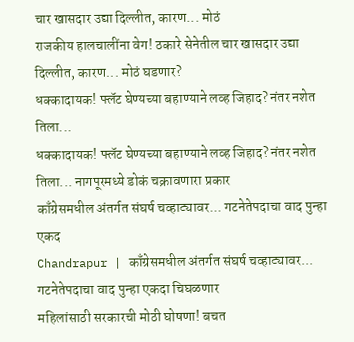चार खासदार उद्या दिल्लीत, कारण... मोठं
राजकीय हालचालींना वेग! ठकारे सेनेतील चार खासदार उद्या दिल्लीत, कारण... मोठं घडणार?
धक्कादायक! फ्लॅट घेण्यच्या बहाण्याने लव्ह जिहाद? नंतर नशेत तिला...
धक्कादायक! फ्लॅट घेण्यच्या बहाण्याने लव्ह जिहाद? नंतर नशेत तिला... नागपूरमध्ये डोकं चक्रावणारा प्रकार
काँग्रेसमधील अंतर्गत संघर्ष चव्हाट्यावर... गटनेतेपदाचा वाद पुन्हा एकद
Chandrapur | काँग्रेसमधील अंतर्गत संघर्ष चव्हाट्यावर...  गटनेतेपदाचा वाद पुन्हा एकदा चिघळणार
महिलांसाठी सरकारची मोठी घोषणा! बचत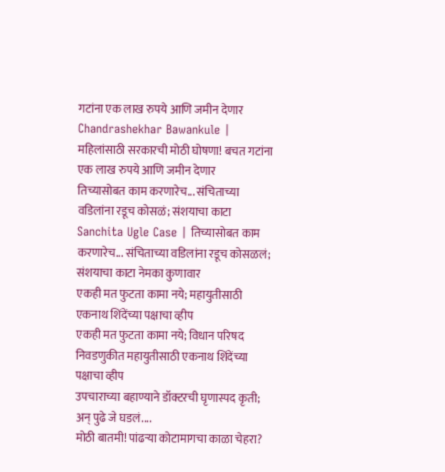गटांना एक लाख रुपये आणि जमीन देणार
Chandrashekhar Bawankule | महिलांसाठी सरकारची मोठी घोषणा! बचत गटांना एक लाख रुपये आणि जमीन देणार
तिच्यासोबत काम करणारेच... संचिताच्या वडिलांना रडूच कोसळं; संशयाचा काटा
Sanchita Ugle Case | तिच्यासोबत काम करणारेच... संचिताच्या वडिलांना रडूच कोसळलं; संशयाचा काटा नेमका कुणावार
एकही मत फुटता कामा नये; महायुतीसाठी एकनाथ शिंदेंच्या पक्षाचा व्हीप
एकही मत फुटता कामा नये; विधान परिषद निवडणुकीत महायुतीसाठी एकनाथ शिंदेंच्या पक्षाचा व्हीप
उपचाराच्या बहाण्याने डॉक्टरची घृणास्पद कृती; अन् पुढे जे घडलं....
मोठी बातमी! पांढऱ्या कोटामागचा काळा चेहरा?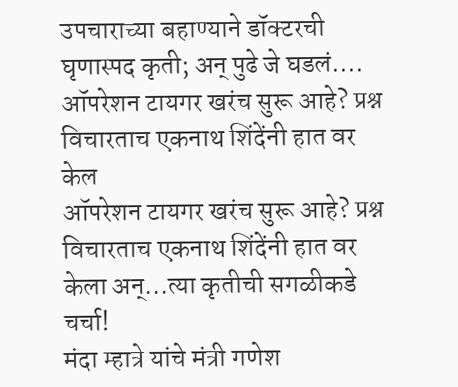उपचाराच्या बहाण्याने डॉक्टरची घृणास्पद कृती; अन् पुढे जे घडलं....
ऑपरेशन टायगर खरंच सुरू आहे? प्रश्न विचारताच एकनाथ शिंदेंनी हात वर केल
ऑपरेशन टायगर खरंच सुरू आहे? प्रश्न विचारताच एकनाथ शिंदेंनी हात वर केला अन्...त्या कृतीची सगळीकडे चर्चा!
मंदा म्हात्रे यांचे मंत्री गणेश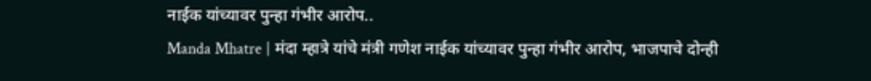नाईक यांच्यावर पुन्हा गंभीर आरोप..
Manda Mhatre | मंदा म्हात्रे यांचे मंत्री गणेश नाईक यांच्यावर पुन्हा गंभीर आरोप, भाजपाचे दोन्ही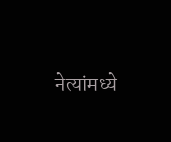नेत्यांमध्ये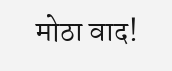मोठा वाद!